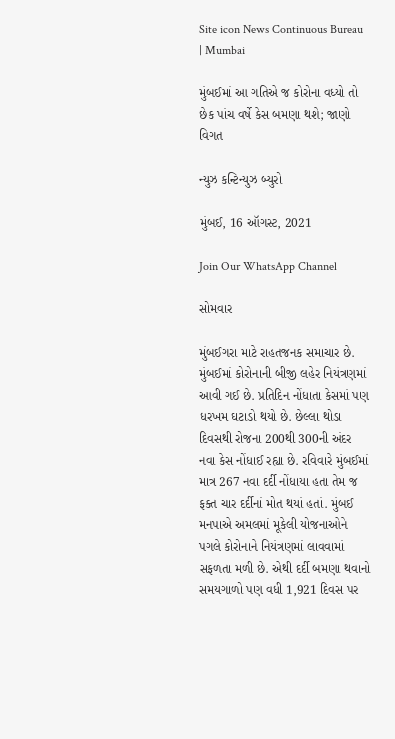Site icon News Continuous Bureau | Mumbai

મુંબઈમાં આ ગતિએ જ કોરોના વધ્યો તો છેક પાંચ વર્ષે કેસ બમણા થશે; જાણો વિગત

ન્યુઝ કન્ટિન્યુઝ બ્યુરો

મુંબઈ, 16 ઑગસ્ટ, 2021

Join Our WhatsApp Channel

સોમવાર

મુંબઈગરા માટે રાહતજનક સમાચાર છે. મુંબઈમાં કોરોનાની બીજી લહેર નિયંત્રણમાં આવી ગઈ છે. પ્રતિદિન નોંધાતા કેસમાં પણ ધરખમ ઘટાડો થયો છે. છેલ્લા થોડા દિવસથી રોજના 200થી 300ની અંદર નવા કેસ નોંધાઈ રહ્યા છે. રવિવારે મુંબઈમાં માત્ર 267 નવા દર્દી નોંધાયા હતા તેમ જ ફક્ત ચાર દર્દીનાં મોત થયાં હતાં. મુંબઈ મનપાએ અમલમાં મૂકેલી યોજનાઓને પગલે કોરોનાને નિયંત્રણમાં લાવવામાં સફળતા મળી છે. એથી દર્દી બમણા થવાનો સમયગાળો પણ વધી 1,921 દિવસ પર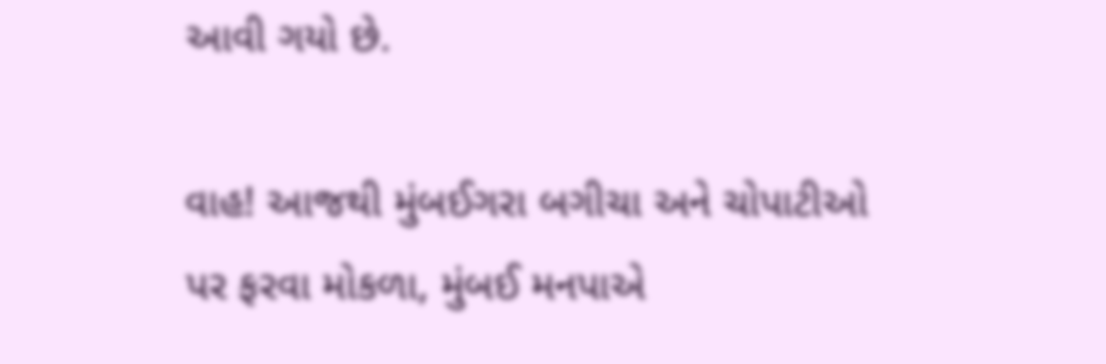આવી ગયો છે.

વાહ! આજથી મુંબઈગરા બગીચા અને ચોપાટીઓ પર ફરવા મોકળા, મુંબઈ મનપાએ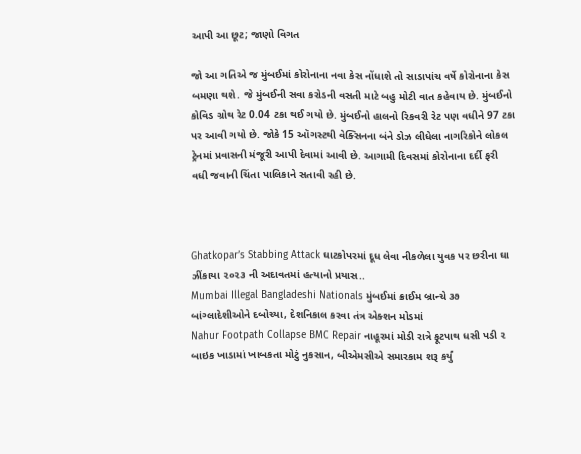આપી આ છૂટ; જાણો વિગત

જો આ ગતિએ જ મુંબઈમાં કોરોનાના નવા કેસ નોંધાશે તો સાડાપાંચ વર્ષે કોરોનાના કેસ બમણા થશે. જે મુંબઈની સવા કરોડની વસતી માટે બહુ મોટી વાત કહેવાય છે. મુંબઈનો કોવિડ ગ્રોથ રેટ 0.04 ટકા થઈ ગયો છે. મુંબઈનો હાલનો રિકવરી રેટ પણ વધીને 97 ટકા પર આવી ગયો છે. જોકે 15 ઑગસ્ટથી વેક્સિનના બંને ડોઝ લીધેલા નાગરિકોને લોકલ ટ્રેનમાં પ્રવાસની મંજૂરી આપી દેવામાં આવી છે. આગામી દિવસમાં કોરોનાના દર્દી ફરી વધી જવાની ચિંતા પાલિકાને સતાવી રહી છે.



Ghatkopar’s Stabbing Attack ઘાટકોપરમાં દૂધ લેવા નીકળેલા યુવક પર છરીના ઘા ઝીંકાયા ૨૦૨૩ ની અદાવતમાં હત્યાનો પ્રયાસ..
Mumbai Illegal Bangladeshi Nationals મુંબઈમાં ક્રાઈમ બ્રાન્ચે ૩૭ બાંગ્લાદેશીઓને દબોચ્યા, દેશનિકાલ કરવા તંત્ર એક્શન મોડમાં
Nahur Footpath Collapse BMC Repair નાહૂરમાં મોડી રાત્રે ફૂટપાથ ધસી પડી ૨ બાઇક ખાડામાં ખાબકતા મોટું નુકસાન, બીએમસીએ સમારકામ શરૂ કર્યું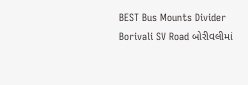BEST Bus Mounts Divider Borivali SV Road બોરીવલીમાં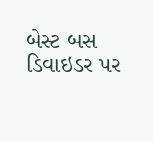બેસ્ટ બસ ડિવાઇડર પર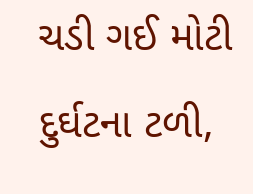ચડી ગઈ મોટી દુર્ઘટના ટળી,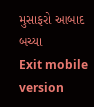મુસાફરો આબાદ બચ્યા
Exit mobile version